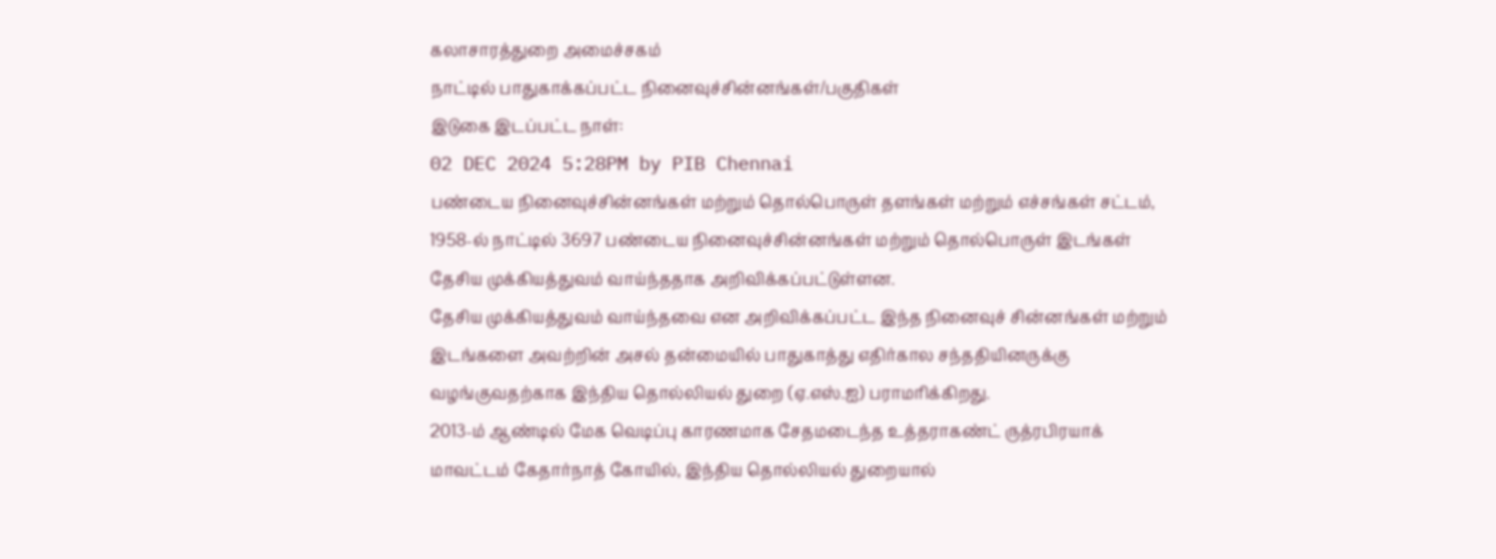கலாசாரத்துறை அமைச்சகம்
நாட்டில் பாதுகாக்கப்பட்ட நினைவுச்சின்னங்கள்/பகுதிகள்
இடுகை இடப்பட்ட நாள்:
02 DEC 2024 5:28PM by PIB Chennai
பண்டைய நினைவுச்சின்னங்கள் மற்றும் தொல்பொருள் தளங்கள் மற்றும் எச்சங்கள் சட்டம், 1958-ல் நாட்டில் 3697 பண்டைய நினைவுச்சின்னங்கள் மற்றும் தொல்பொருள் இடங்கள் தேசிய முக்கியத்துவம் வாய்ந்ததாக அறிவிக்கப்பட்டுள்ளன.
தேசிய முக்கியத்துவம் வாய்ந்தவை என அறிவிக்கப்பட்ட இந்த நினைவுச் சின்னங்கள் மற்றும் இடங்களை அவற்றின் அசல் தன்மையில் பாதுகாத்து எதிர்கால சந்ததியினருக்கு வழங்குவதற்காக இந்திய தொல்லியல் துறை (ஏ.எஸ்.ஐ) பராமரிக்கிறது.
2013-ம் ஆண்டில் மேக வெடிப்பு காரணமாக சேதமடைந்த உத்தராகண்ட் ருத்ரபிரயாக் மாவட்டம் கேதார்நாத் கோயில், இந்திய தொல்லியல் துறையால்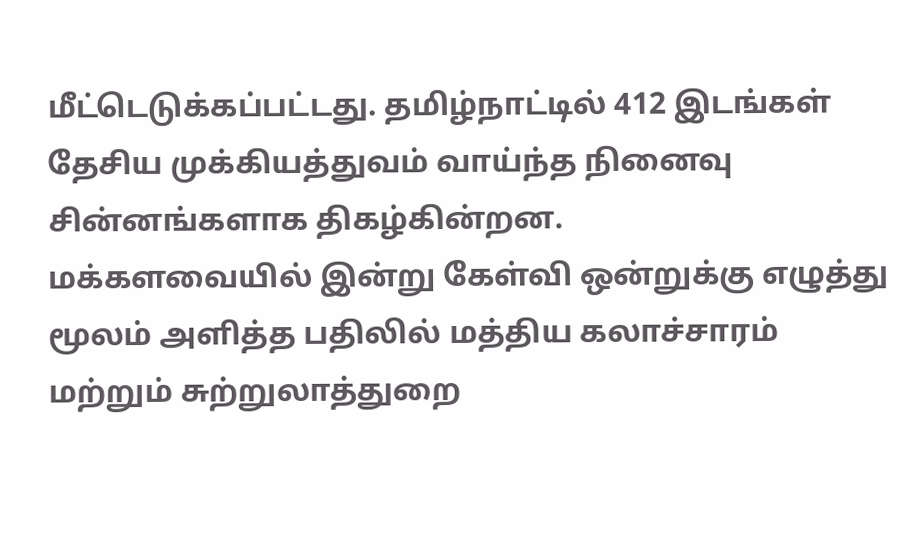மீட்டெடுக்கப்பட்டது. தமிழ்நாட்டில் 412 இடங்கள் தேசிய முக்கியத்துவம் வாய்ந்த நினைவு சின்னங்களாக திகழ்கின்றன.
மக்களவையில் இன்று கேள்வி ஒன்றுக்கு எழுத்து மூலம் அளித்த பதிலில் மத்திய கலாச்சாரம் மற்றும் சுற்றுலாத்துறை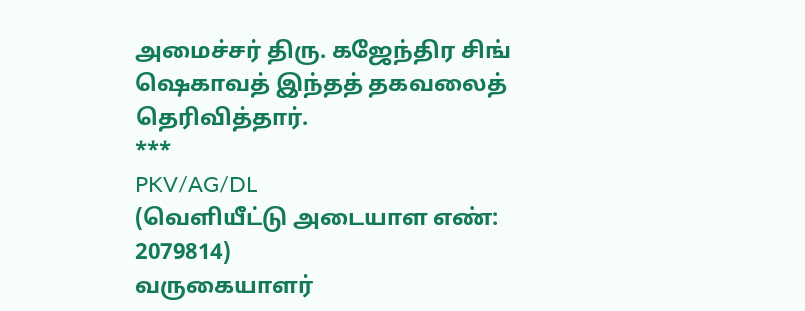அமைச்சர் திரு. கஜேந்திர சிங் ஷெகாவத் இந்தத் தகவலைத் தெரிவித்தார்.
***
PKV/AG/DL
(வெளியீட்டு அடையாள எண்: 2079814)
வருகையாளர்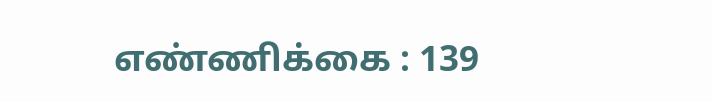எண்ணிக்கை : 139